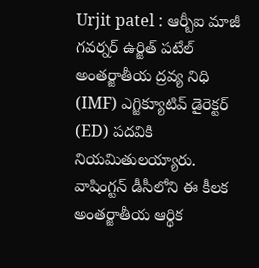Urjit patel : ఆర్బీఐ మాజీ గవర్నర్ ఉర్జిత్ పటేల్ అంతర్జాతీయ ద్రవ్య నిధి (IMF) ఎగ్జిక్యూటివ్ డైరెక్టర్ (ED) పదవికి నియమితులయ్యారు. వాషింగ్టన్ డీసీలోని ఈ కీలక అంతర్జాతీయ ఆర్థిక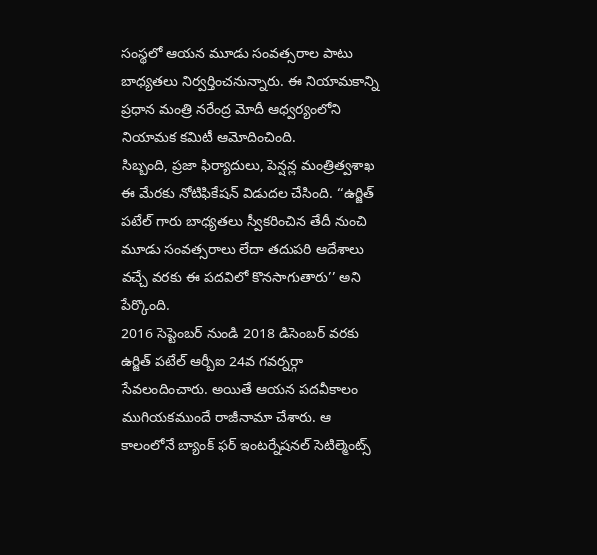సంస్థలో ఆయన మూడు సంవత్సరాల పాటు బాధ్యతలు నిర్వర్తించనున్నారు. ఈ నియామకాన్ని ప్రధాన మంత్రి నరేంద్ర మోదీ ఆధ్వర్యంలోని నియామక కమిటీ ఆమోదించింది.
సిబ్బంది, ప్రజా ఫిర్యాదులు, పెన్షన్ల మంత్రిత్వశాఖ ఈ మేరకు నోటిఫికేషన్ విడుదల చేసింది. ‘‘ఉర్జిత్ పటేల్ గారు బాధ్యతలు స్వీకరించిన తేదీ నుంచి మూడు సంవత్సరాలు లేదా తదుపరి ఆదేశాలు వచ్చే వరకు ఈ పదవిలో కొనసాగుతారు’’ అని పేర్కొంది.
2016 సెప్టెంబర్ నుండి 2018 డిసెంబర్ వరకు ఉర్జిత్ పటేల్ ఆర్బీఐ 24వ గవర్నర్గా సేవలందించారు. అయితే ఆయన పదవీకాలం ముగియకముందే రాజీనామా చేశారు. ఆ కాలంలోనే బ్యాంక్ ఫర్ ఇంటర్నేషనల్ సెటిల్మెంట్స్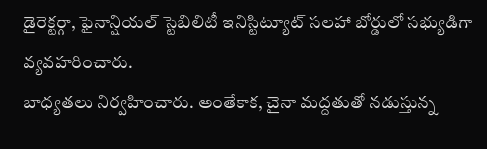డైరెక్టర్గా, ఫైనాన్షియల్ స్టెబిలిటీ ఇనిస్టిట్యూట్ సలహా బోర్డులో సభ్యుడిగా వ్యవహరించారు.
బాధ్యతలు నిర్వహించారు. అంతేకాక, చైనా మద్దతుతో నడుస్తున్న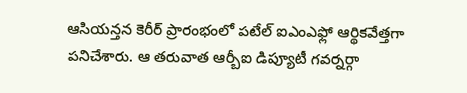ఆసియన్తన కెరీర్ ప్రారంభంలో పటేల్ ఐఎంఎఫ్లో ఆర్థికవేత్తగా పనిచేశారు. ఆ తరువాత ఆర్బీఐ డిప్యూటీ గవర్నర్గా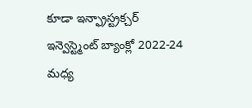కూడా ఇన్ఫ్రాస్ట్రక్చర్ ఇన్వెస్ట్మెంట్ బ్యాంక్లో 2022-24 మధ్య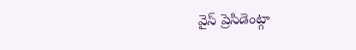వైస్ ప్రెసిడెంట్గా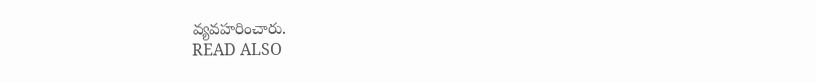వ్యవహరించారు.
READ ALSO